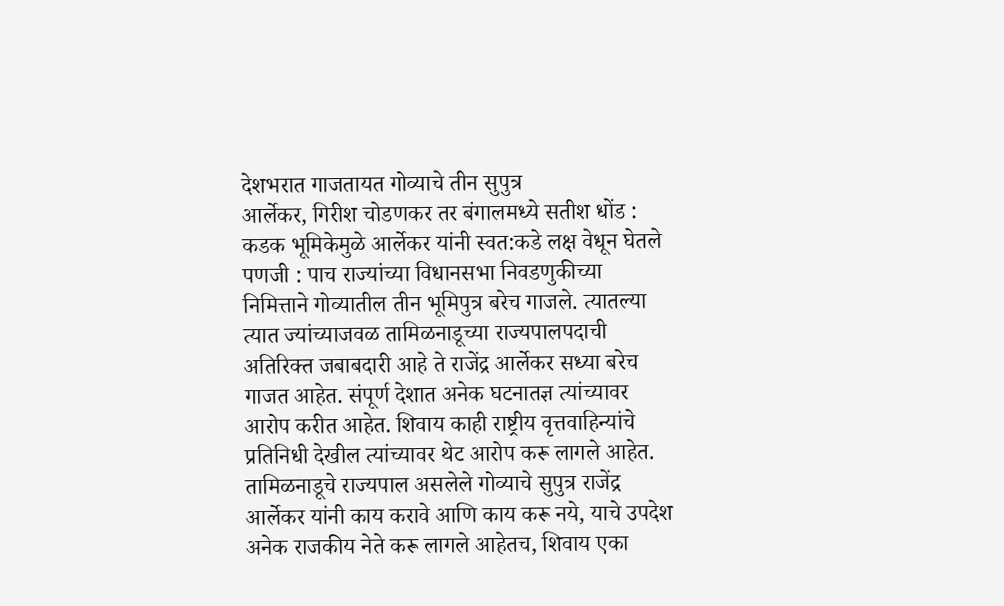देशभरात गाजतायत गोव्याचे तीन सुपुत्र
आर्लेकर, गिरीश चोडणकर तर बंगालमध्ये सतीश धोंड : कडक भूमिकेमुळे आर्लेकर यांनी स्वत:कडे लक्ष वेधून घेतले
पणजी : पाच राज्यांच्या विधानसभा निवडणुकीच्या निमित्ताने गोव्यातील तीन भूमिपुत्र बरेच गाजले. त्यातल्या त्यात ज्यांच्याजवळ तामिळनाडूच्या राज्यपालपदाची अतिरिक्त जबाबदारी आहे ते राजेंद्र आर्लेकर सध्या बरेच गाजत आहेत. संपूर्ण देशात अनेक घटनातज्ञ त्यांच्यावर आरोप करीत आहेत. शिवाय काही राष्ट्रीय वृत्तवाहिन्यांचे प्रतिनिधी देखील त्यांच्यावर थेट आरोप करू लागले आहेत. तामिळनाडूचे राज्यपाल असलेले गोव्याचे सुपुत्र राजेंद्र आर्लेकर यांनी काय करावे आणि काय करू नये, याचे उपदेश अनेक राजकीय नेते करू लागले आहेतच, शिवाय एका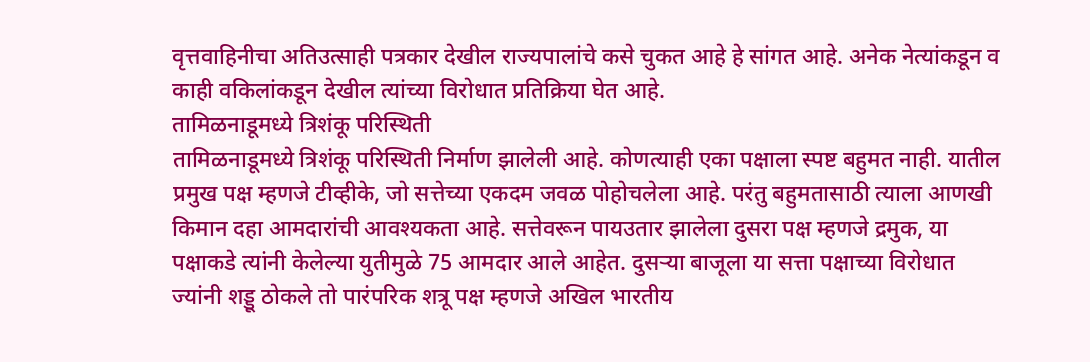वृत्तवाहिनीचा अतिउत्साही पत्रकार देखील राज्यपालांचे कसे चुकत आहे हे सांगत आहे. अनेक नेत्यांकडून व काही वकिलांकडून देखील त्यांच्या विरोधात प्रतिक्रिया घेत आहे.
तामिळनाडूमध्ये त्रिशंकू परिस्थिती
तामिळनाडूमध्ये त्रिशंकू परिस्थिती निर्माण झालेली आहे. कोणत्याही एका पक्षाला स्पष्ट बहुमत नाही. यातील प्रमुख पक्ष म्हणजे टीव्हीके, जो सत्तेच्या एकदम जवळ पोहोचलेला आहे. परंतु बहुमतासाठी त्याला आणखी किमान दहा आमदारांची आवश्यकता आहे. सत्तेवरून पायउतार झालेला दुसरा पक्ष म्हणजे द्रमुक, या पक्षाकडे त्यांनी केलेल्या युतीमुळे 75 आमदार आले आहेत. दुसऱ्या बाजूला या सत्ता पक्षाच्या विरोधात ज्यांनी शड्डू ठोकले तो पारंपरिक शत्रू पक्ष म्हणजे अखिल भारतीय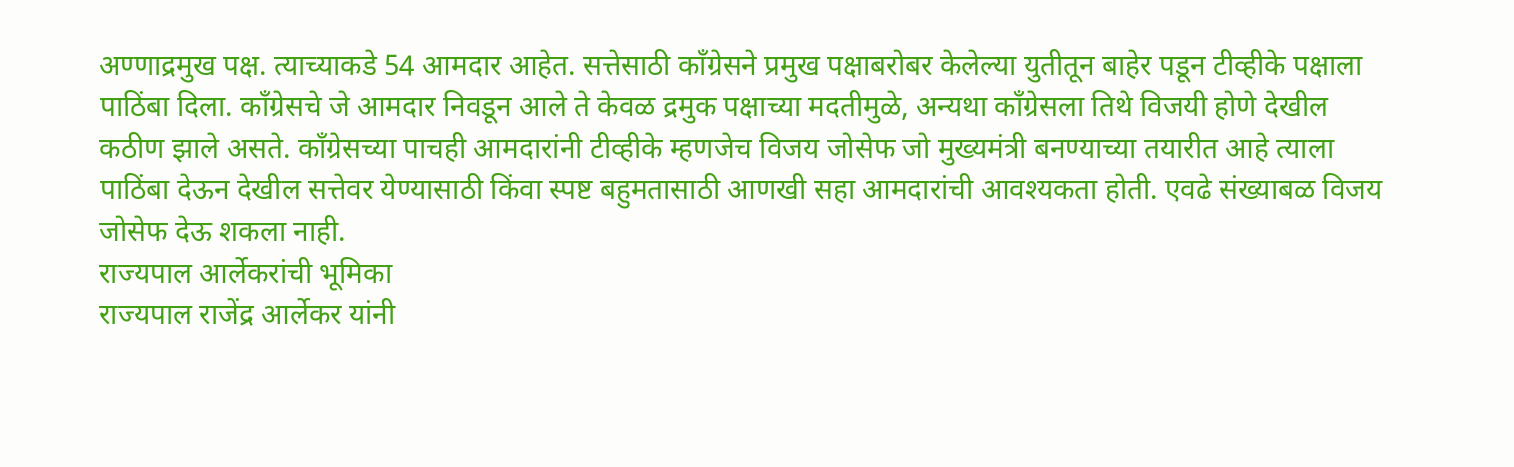अण्णाद्रमुख पक्ष. त्याच्याकडे 54 आमदार आहेत. सत्तेसाठी काँग्रेसने प्रमुख पक्षाबरोबर केलेल्या युतीतून बाहेर पडून टीव्हीके पक्षाला पाठिंबा दिला. काँग्रेसचे जे आमदार निवडून आले ते केवळ द्रमुक पक्षाच्या मदतीमुळे, अन्यथा काँग्रेसला तिथे विजयी होणे देखील कठीण झाले असते. काँग्रेसच्या पाचही आमदारांनी टीव्हीके म्हणजेच विजय जोसेफ जो मुख्यमंत्री बनण्याच्या तयारीत आहे त्याला पाठिंबा देऊन देखील सत्तेवर येण्यासाठी किंवा स्पष्ट बहुमतासाठी आणखी सहा आमदारांची आवश्यकता होती. एवढे संख्याबळ विजय जोसेफ देऊ शकला नाही.
राज्यपाल आर्लेकरांची भूमिका
राज्यपाल राजेंद्र आर्लेकर यांनी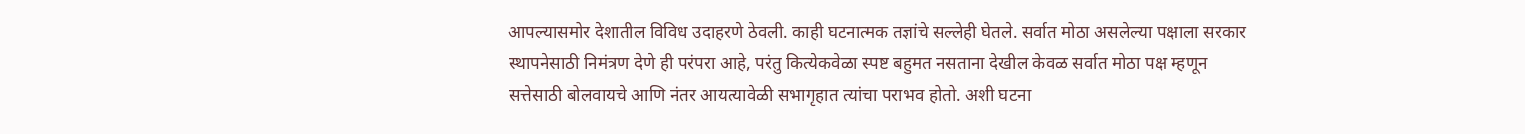आपल्यासमोर देशातील विविध उदाहरणे ठेवली. काही घटनात्मक तज्ञांचे सल्लेही घेतले. सर्वात मोठा असलेल्या पक्षाला सरकार स्थापनेसाठी निमंत्रण देणे ही परंपरा आहे, परंतु कित्येकवेळा स्पष्ट बहुमत नसताना देखील केवळ सर्वात मोठा पक्ष म्हणून सत्तेसाठी बोलवायचे आणि नंतर आयत्यावेळी सभागृहात त्यांचा पराभव होतो. अशी घटना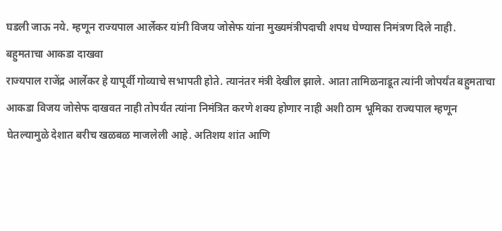घडली जाऊ नये. म्हणून राज्यपाल आर्लेकर यांनी विजय जोसेफ यांना मुख्यमंत्रीपदाची शपथ घेण्यास निमंत्रण दिले नाही.
बहुमताचा आकडा दाखवा
राज्यपाल राजेंद्र आर्लेकर हे यापूर्वी गोव्याचे सभापती होते. त्यानंतर मंत्री देखील झाले. आता तामिळनाडूत त्यांनी जोपर्यंत बहुमताचा आकडा विजय जोसेफ दाखवत नाही तोपर्यंत त्यांना निमंत्रित करणे शक्य होणार नाही अशी ठाम भूमिका राज्यपाल म्हणून घेतल्यामुळे देशात बरीच खळबळ माजलेली आहे. अतिशय शांत आणि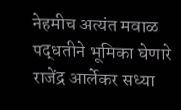नेहमीच अत्यंत मवाळ पद्धतीने भूमिका घेणारे राजेंद्र आर्लेकर सध्या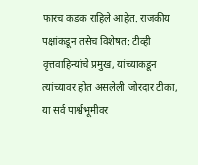फारच कडक राहिले आहेत. राजकीय पक्षांकडून तसेच विशेषत: टीव्ही वृत्तवाहिन्यांचे प्रमुख, यांच्याकडून त्यांच्यावर होत असलेली जोरदार टीका, या सर्व पार्श्वभूमीवर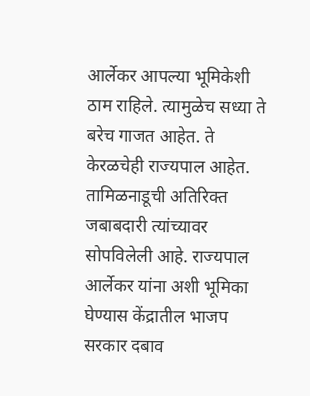आर्लेकर आपल्या भूमिकेशी ठाम राहिले. त्यामुळेच सध्या ते बरेच गाजत आहेत. ते केरळचेही राज्यपाल आहेत. तामिळनाडूची अतिरिक्त जबाबदारी त्यांच्यावर सोपविलेली आहे. राज्यपाल आर्लेकर यांना अशी भूमिका घेण्यास केंद्रातील भाजप सरकार दबाव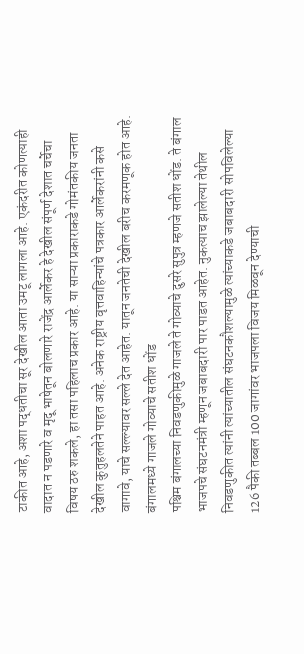टाकीत आहे, अशा पद्धतीचा सूर देखील आता उमटू लागला आहे. एकंदरीत कोणत्याही वादात न पडणारे व मृदू भाषेतून बोलणारे राजेंद्र आर्लेकर हे देखील संपूर्ण देशात चर्चेचा विषय ठरु शकले, हा तसा पहिलाच प्रकार आहे. या साऱ्या प्रकाराकडे गोमंतकीय जनता देखील कुतुहलतेने पाहत आहे. अनेक राष्ट्रीय वृत्तवाहिन्यांचे पत्रकार आर्लेकरांनी कसे वागावे, याचे सल्ल्यावर सल्ले देत आहेत. यातून जनतेची देखील बरीच करमणूक होत आहे.
बंगालमध्ये गाजले गोव्याचे सतीश धोंड
पश्चिम बंगालच्या निवडणुकीमुळे गाजले ते गोव्याचे दुसरे सुपुत्र म्हणजे सतीश धोंड. ते बंगाल भाजपचे संघटनमंत्री म्हणून जबाबदारी पार पाडत आहेत. नुकत्याच झालेल्या तेथील निवडणुकीत त्यांनी त्यांच्यातील संघटनकौशल्यामुळे त्यांच्याकडे जबाबदारी सोपविलेल्या 126 पैकी तब्बल 100 जागांवर भाजपला विजय मिळवून देण्याची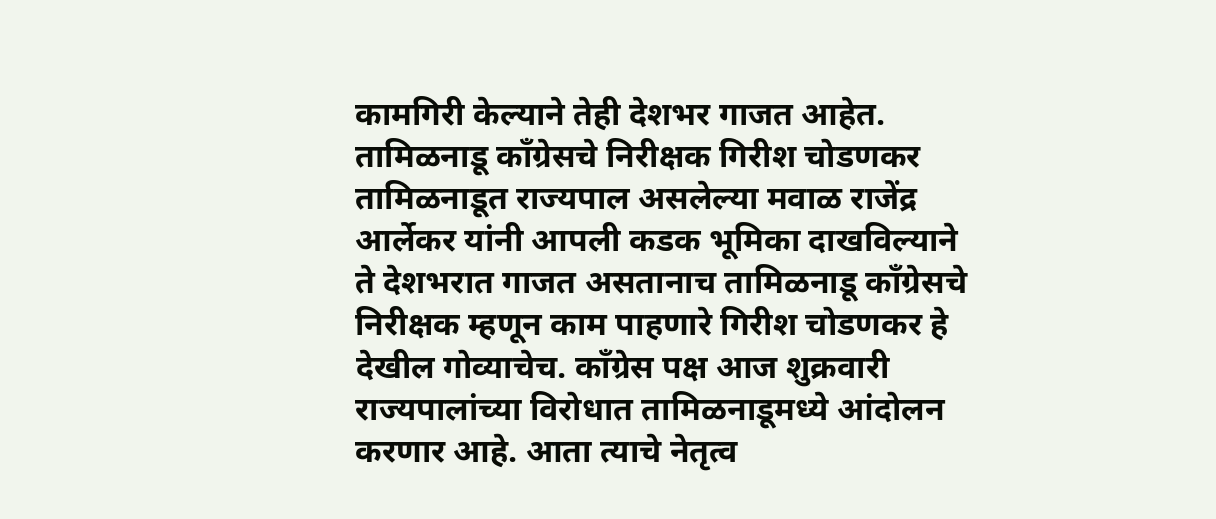कामगिरी केल्याने तेही देशभर गाजत आहेत.
तामिळनाडू काँग्रेसचे निरीक्षक गिरीश चोडणकर
तामिळनाडूत राज्यपाल असलेल्या मवाळ राजेंद्र आर्लेकर यांनी आपली कडक भूमिका दाखविल्याने ते देशभरात गाजत असतानाच तामिळनाडू काँग्रेसचे निरीक्षक म्हणून काम पाहणारे गिरीश चोडणकर हे देखील गोव्याचेच. काँग्रेस पक्ष आज शुक्रवारी राज्यपालांच्या विरोधात तामिळनाडूमध्ये आंदोलन करणार आहे. आता त्याचे नेतृत्व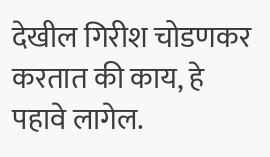देखील गिरीश चोडणकर करतात की काय, हे पहावे लागेल.